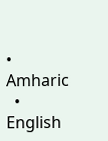• Amharic
  • English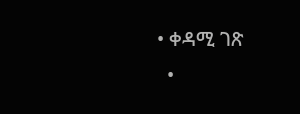• ቀዳሚ ገጽ
  •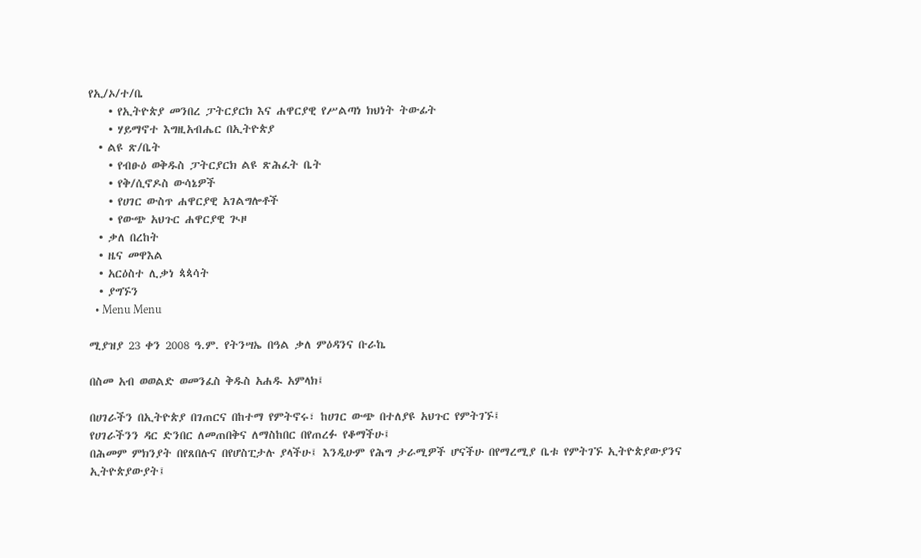የኢ/ኦ/ተ/ቤ
    • የኢትዮጵያ መንበረ ፓትርያርክ እና ሐዋርያዊ የሥልጣነ ክህነት ትውፊት
    • ሃይማኖተ እግዚአብሔር በኢትዮጵያ
  • ልዩ ጽ/ቤት
    • የብፁዕ ወቅዱስ ፓትርያርክ ልዩ ጽሕፈት ቤት
    • የቅ/ሲኖዶስ ውሳኔዎች
    • የሀገር ውስጥ ሐዋርያዊ አገልግሎቶች
    • የውጭ አህጉር ሐዋርያዊ ጒዞ
  • ቃለ በረከት
  • ዜና መዋእል
  • አርዕስተ ሊቃነ ጳጳሳት
  • ያግኙን
  • Menu Menu

ሚያዝያ 23 ቀን 2008 ዓ.ም. የትንሣኤ በዓል ቃለ ምዕዳንና ቡራኬ

በስመ አብ ወወልድ ወመንፈስ ቅዱስ አሐዱ አምላክ፤

በሀገራችን በኢትዮጵያ በገጠርና በከተማ የምትኖሩ፣ ከሀገር ውጭ በተለያዩ አህጉር የምትገኙ፤
የሀገራችንን ዳር ድንበር ለመጠበቅና ለማስከበር በየጠረፉ የቆማችሁ፤
በሕመም ምክንያት በየጸበሉና በየሆስፒታሉ ያላችሁ፤ እንዲሁም የሕግ ታራሚዎች ሆናችሁ በየማረሚያ ቤቱ የምትገኙ ኢትዮጵያውያንና ኢትዮጵያውያት፤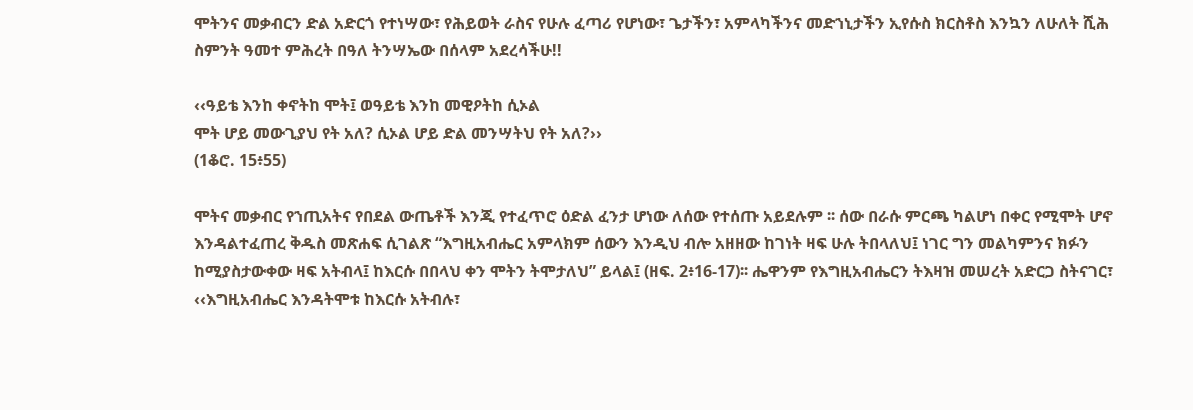ሞትንና መቃብርን ድል አድርጎ የተነሣው፣ የሕይወት ራስና የሁሉ ፈጣሪ የሆነው፣ ጌታችን፣ አምላካችንና መድኀኒታችን ኢየሱስ ክርስቶስ እንኳን ለሁለት ሺሕ ስምንት ዓመተ ምሕረት በዓለ ትንሣኤው በሰላም አደረሳችሁ!!

‹‹ዓይቴ እንከ ቀኖትከ ሞት፤ ወዓይቴ እንከ መዊዖትከ ሲኦል
ሞት ሆይ መውጊያህ የት አለ? ሲኦል ሆይ ድል መንሣትህ የት አለ?››
(1ቆሮ. 15፥55)

ሞትና መቃብር የኀጢአትና የበደል ውጤቶች እንጂ የተፈጥሮ ዕድል ፈንታ ሆነው ለሰው የተሰጡ አይደሉም ፡፡ ሰው በራሱ ምርጫ ካልሆነ በቀር የሚሞት ሆኖ እንዳልተፈጠረ ቅዱስ መጽሐፍ ሲገልጽ “እግዚአብሔር አምላክም ሰውን እንዲህ ብሎ አዘዘው ከገነት ዛፍ ሁሉ ትበላለህ፤ ነገር ግን መልካምንና ክፉን ከሚያስታውቀው ዛፍ አትብላ፤ ከእርሱ በበላህ ቀን ሞትን ትሞታለህ” ይላል፤ (ዘፍ. 2፥16-17)፡፡ ሔዋንም የእግዚአብሔርን ትእዛዝ መሠረት አድርጋ ስትናገር፣ ‹‹እግዚአብሔር እንዳትሞቱ ከእርሱ አትብሉ፣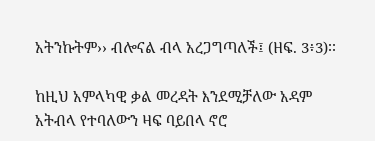አትንኩትም›› ብሎናል ብላ አረጋግጣለች፤ (ዘፍ. 3፥3)፡፡

ከዚህ አምላካዊ ቃል መረዳት እንደሚቻለው አዳም አትብላ የተባለውን ዛፍ ባይበላ ኖሮ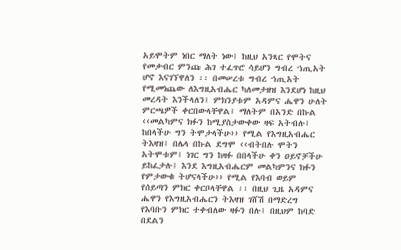አይሞትም ነበር ማለት ነው፤ ከዚህ አንጻር የሞትና የመቃብር ምንጩ ሕገ ተፈጥሮ ሳይሆን ግብረ ኀጢአት ሆኖ እናገኘዋለን ፡፡ በመሠረቱ ግብረ ኀጢአት የሚመነጨው ለእግዚአብሔር ካለመታዘዝ እንደሆነ ከዚህ መረዳት እንችላለን፤ ምክንያቱም አዳምና ሔዋን ሁለት ምርጫዎች ቀርበውላቸዋል፤ ማለትም በአንድ በኩል ‹‹መልካምና ክፉን ከሚያስታውቀው ዛፍ አትብሉ፤ ከበላችሁ ግን ትሞታላችሁ›› የሚል የእግዚአብሔር ትእዛዝ፤ በሌላ በኩል ደግሞ ‹‹ብትበሉ ሞትን አትሞቱም፤ ነገር ግን ከዛፉ በበላችሁ ቀን ዐይኖቻችሁ ይከፈታሉ፤ እንደ እግዚአብሔርም መልካምንና ክፉን የምታውቁ ትሆናላችሁ›› የሚል የእባብ ወይም የሰይጣን ምክር ቀርቦላቸዋል ፡፡ በዚህ ጊዜ አዳምና ሔዋን የእግዚአብሔርን ትእዛዝ ገሸሽ በማድረግ የእባቡን ምክር ተቀብለው ዛፉን በሉ፤ በዚህም ከባድ በደልን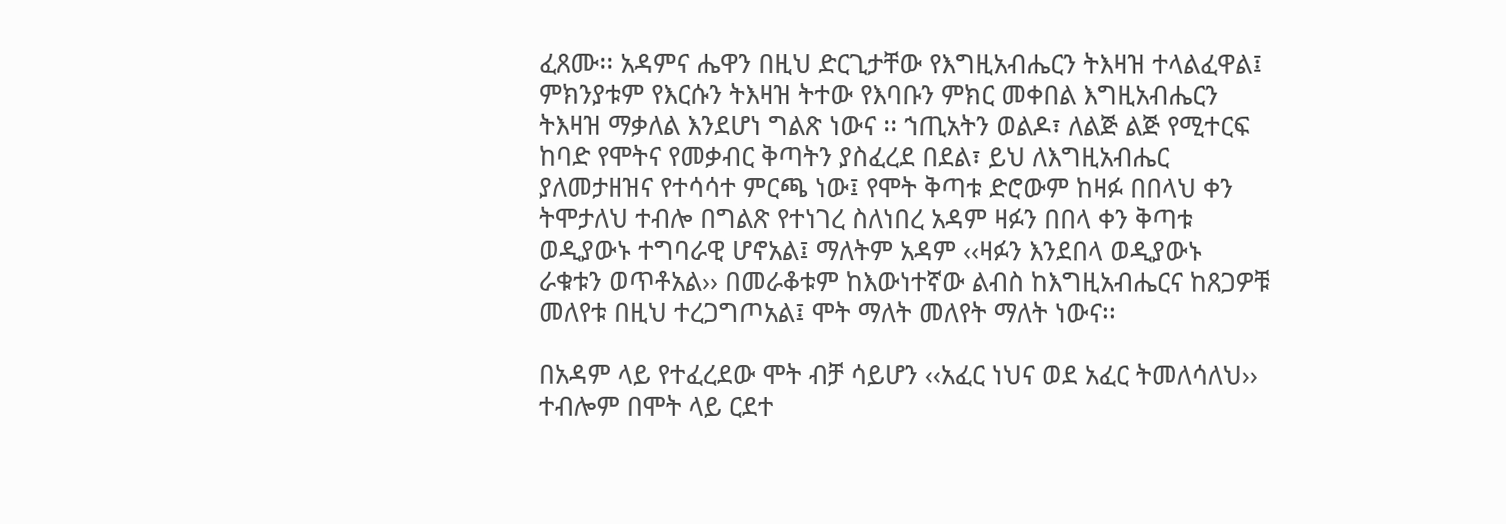ፈጸሙ፡፡ አዳምና ሔዋን በዚህ ድርጊታቸው የእግዚአብሔርን ትእዛዝ ተላልፈዋል፤ ምክንያቱም የእርሱን ትእዛዝ ትተው የእባቡን ምክር መቀበል እግዚአብሔርን ትእዛዝ ማቃለል እንደሆነ ግልጽ ነውና ፡፡ ኀጢአትን ወልዶ፣ ለልጅ ልጅ የሚተርፍ ከባድ የሞትና የመቃብር ቅጣትን ያስፈረደ በደል፣ ይህ ለእግዚአብሔር ያለመታዘዝና የተሳሳተ ምርጫ ነው፤ የሞት ቅጣቱ ድሮውም ከዛፉ በበላህ ቀን ትሞታለህ ተብሎ በግልጽ የተነገረ ስለነበረ አዳም ዛፉን በበላ ቀን ቅጣቱ ወዲያውኑ ተግባራዊ ሆኖአል፤ ማለትም አዳም ‹‹ዛፉን እንደበላ ወዲያውኑ ራቁቱን ወጥቶአል›› በመራቆቱም ከእውነተኛው ልብስ ከእግዚአብሔርና ከጸጋዎቹ መለየቱ በዚህ ተረጋግጦአል፤ ሞት ማለት መለየት ማለት ነውና፡፡

በአዳም ላይ የተፈረደው ሞት ብቻ ሳይሆን ‹‹አፈር ነህና ወደ አፈር ትመለሳለህ›› ተብሎም በሞት ላይ ርደተ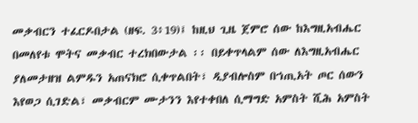መቃብርን ተፈርዶበታል (ዘፍ. 3፥19)፤ ከዚህ ጊዜ ጀምሮ ሰው ከእግዚአብሔር በመለየቱ ሞትና መቃብር ተረክበውታል ፡፡ በይቀጥላልም ሰው ለእግዚአብሔር ያለመታዘዝ ልምዱን አጠናክሮ ሲቀጥልበት፣ ዲያብሎስም በኀጢአት ጦር ሰውን እየወጋ ሲገድል፣ መቃብርም ሙታንን እየተቀበለ ሲማግድ አምስት ሺሕ አምስት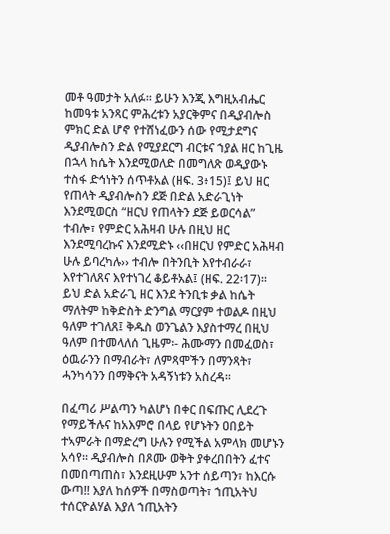መቶ ዓመታት አለፉ፡፡ ይሁን እንጂ እግዚአብሔር ከመዓቱ አንጻር ምሕረቱን አያርቅምና በዲያብሎስ ምክር ድል ሆኖ የተሸነፈውን ሰው የሚታደግና ዲያብሎስን ድል የሚያደርግ ብርቱና ኀያል ዘር ከጊዜ በኋላ ከሴት እንደሚወለድ በመግለጽ ወዲያውኑ ተስፋ ድኅነትን ሰጥቶአል (ዘፍ. 3፥15)፤ ይህ ዘር የጠላት ዲያብሎስን ደጅ በድል አድራጊነት እንደሚወርስ “ዘርህ የጠላትን ደጅ ይወርሳል” ተብሎ፣ የምድር አሕዛብ ሁሉ በዚህ ዘር እንደሚባረኩና እንደሚድኑ ‹‹በዘርህ የምድር አሕዛብ ሁሉ ይባረካሉ›› ተብሎ በትንቢት እየተብራራ፣ እየተገለጸና እየተነገረ ቆይቶአል፤ (ዘፍ. 22፡17)፡፡ ይህ ድል አድራጊ ዘር እንደ ትንቢቱ ቃል ከሴት ማለትም ከቅድስት ድንግል ማርያም ተወልዶ በዚህ ዓለም ተገለጸ፤ ቅዱስ ወንጌልን እያስተማረ በዚህ ዓለም በተመላለሰ ጊዜም፡- ሕሙማን በመፈወስ፣ ዕዉራንን በማብራት፣ ለምጻሞችን በማንጻት፣ ሓንካሳንን በማቅናት አዳኝነቱን አስረዳ፡፡

በፈጣሪ ሥልጣን ካልሆነ በቀር በፍጡር ሊደረጉ የማይችሉና ከአእምሮ በላይ የሆኑትን ዐበይት ተኣምራት በማድረግ ሁሉን የሚችል አምላክ መሆኑን አሳየ፡፡ ዲያብሎስ በጾሙ ወቅት ያቀረበበትን ፈተና በመበጣጠስ፣ እንደዚሁም አንተ ሰይጣን፣ ከእርሱ ውጣ!! እያለ ከሰዎች በማስወጣት፣ ኀጢአትህ ተሰርዮልሃል እያለ ኀጢአትን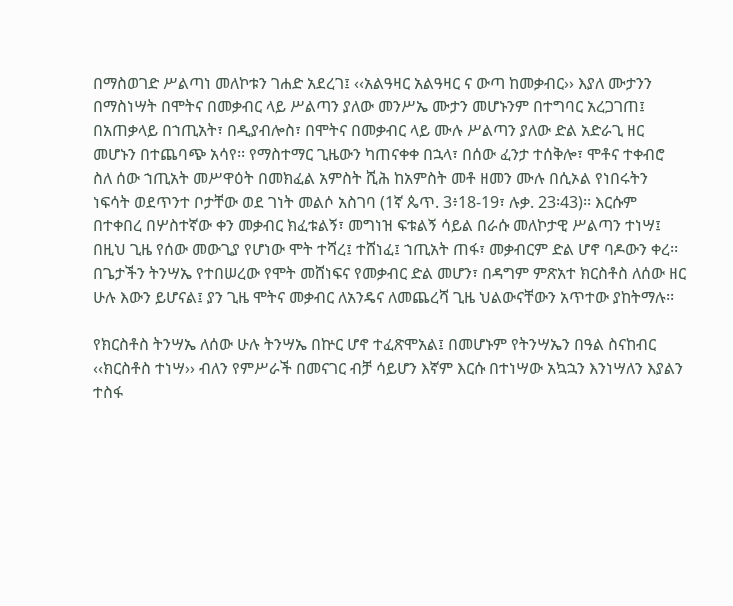በማስወገድ ሥልጣነ መለኮቱን ገሐድ አደረገ፤ ‹‹አልዓዛር አልዓዛር ና ውጣ ከመቃብር›› እያለ ሙታንን በማስነሣት በሞትና በመቃብር ላይ ሥልጣን ያለው መንሥኤ ሙታን መሆኑንም በተግባር አረጋገጠ፤ በአጠቃላይ በኀጢአት፣ በዲያብሎስ፣ በሞትና በመቃብር ላይ ሙሉ ሥልጣን ያለው ድል አድራጊ ዘር መሆኑን በተጨባጭ አሳየ፡፡ የማስተማር ጊዜውን ካጠናቀቀ በኋላ፣ በሰው ፈንታ ተሰቅሎ፣ ሞቶና ተቀብሮ ስለ ሰው ኀጢአት መሥዋዕት በመክፈል አምስት ሺሕ ከአምስት መቶ ዘመን ሙሉ በሲኦል የነበሩትን ነፍሳት ወደጥንተ ቦታቸው ወደ ገነት መልሶ አስገባ (1ኛ ጴጥ. 3፥18-19፣ ሉቃ. 23፡43)፡፡ እርሱም በተቀበረ በሦስተኛው ቀን መቃብር ክፈቱልኝ፣ መግነዝ ፍቱልኝ ሳይል በራሱ መለኮታዊ ሥልጣን ተነሣ፤ በዚህ ጊዜ የሰው መውጊያ የሆነው ሞት ተሻረ፤ ተሸነፈ፤ ኀጢአት ጠፋ፣ መቃብርም ድል ሆኖ ባዶውን ቀረ፡፡ በጌታችን ትንሣኤ የተበሠረው የሞት መሸነፍና የመቃብር ድል መሆን፣ በዳግም ምጽአተ ክርስቶስ ለሰው ዘር ሁሉ እውን ይሆናል፤ ያን ጊዜ ሞትና መቃብር ለአንዴና ለመጨረሻ ጊዜ ህልውናቸውን አጥተው ያከትማሉ፡፡

የክርስቶስ ትንሣኤ ለሰው ሁሉ ትንሣኤ በኵር ሆኖ ተፈጽሞአል፤ በመሆኑም የትንሣኤን በዓል ስናከብር ‹‹ክርስቶስ ተነሣ›› ብለን የምሥራች በመናገር ብቻ ሳይሆን እኛም እርሱ በተነሣው አኳኋን እንነሣለን እያልን ተስፋ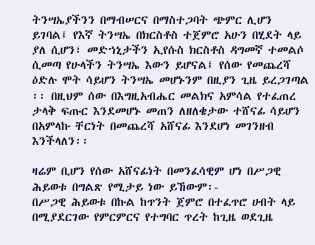ትንሣኤያችንን በማብሠርና በማስተጋባት ጭምር ሊሆን ይገባል፤ የእኛ ትንሣኤ በክርስቶስ ተጀምሮ አሁን በሂደት ላይ ያለ ሲሆን፣ መድኀኒታችን ኢየሱስ ክርስቶስ ዳግመኛ ተመልሶ ሲመጣ የሁላችን ትንሣኤ እውን ይሆናል፤ የሰው የመጨረሻ ዕድሉ ሞት ሳይሆን ትንሣኤ መሆኑንም በዚያን ጊዜ ይረጋገጣል ፡፡ በዚህም ሰው በእግዚአብሔር መልክና አምሳል የተፈጠረ ታላቅ ፍጡር እንደመሆኑ መጠን ለዘለቄታው ተሸናፊ ሳይሆን በአምላኩ ቸርነት በመጨረሻ አሸናፊ እንደሆነ መገንዘብ እንችላለን፡፡

ዛሬም ቢሆን የሰው አሸናፊነት በመንፈሳዊም ሆነ በሥጋዊ ሕይወቱ በግልጽ የሚታይ ነው ይኸውም፡-
በሥጋዊ ሕይወቱ በኩል ከጥንት ጀምሮ በተፈጥሮ ሀብት ላይ በሚያደርገው የምርምርና የተግባር ጥረት ከጊዜ ወደጊዜ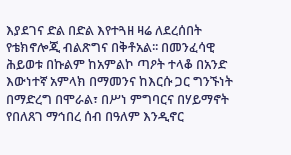እያደገና ድል በድል እየተጓዘ ዛሬ ለደረሰበት የቴክኖሎጂ ብልጽግና በቅቶአል፡፡ በመንፈሳዊ ሕይወቱ በኩልም ከአምልኮ ጣዖት ተላቆ በአንድ እውነተኛ አምላክ በማመንና ከእርሱ ጋር ግንኙነት በማድረግ በሞራል፣ በሥነ ምግባርና በሃይማኖት የበለጸገ ማኅበረ ሰብ በዓለም እንዲኖር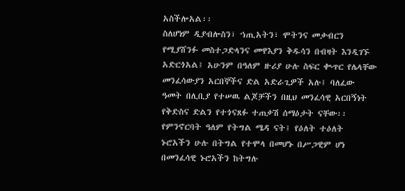አስችሎአል፡፡
ስለሆነም ዲያብሎስን፣ ኀጢአትን፣ ሞትንና መቃብርን የሚያሸንፉ መስተጋድላንና መዋእያን ቅዱሳን በብዛት እንዲገኙ አድርጎአል፤ አሁንም በዓለም ዙሪያ ሁሉ ስፍር ቊጥር የሌላቸው መንፈሳውያን አርበኞችና ድል አድራጊዎች አሉ፤ ባለፈው ዓመት በሊቢያ የተሠዉ ልጆቻችን በዚህ መንፈሳዊ አርበኝነት የቅድስና ድልን የተጎናጸፉ ተጠቃሽ ሰማዕታት ናቸው፡፡ የምንኖርባት ዓለም የትግል ሜዳ ናት፤ የዕለት ተዕለት ኑሮአችን ሁሉ በትግል የተሞላ በመሆኑ በሥጋዊም ሆነ በመንፈሳዊ ኑሮአችን ከትግሉ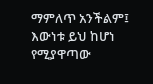ማምለጥ አንችልም፤ እውነቱ ይህ ከሆነ የሚያዋጣው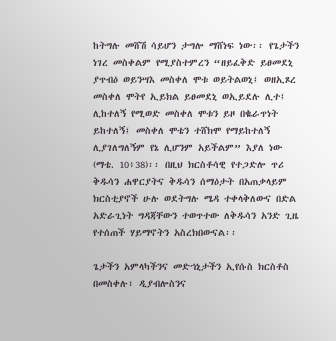ከትግሉ መሸሽ ሳይሆን ታግሎ ማሸነፍ ነው፡፡ የጌታችን ነገረ መስቀልም የሚያስተምረን “ዘይፈቅድ ይፀመደኒ ያጥብዕ ወይንሣእ መስቀለ ሞቱ ወይትልወኒ፤ ወዘኢጾረ መስቀለ ሞትየ ኢይክል ይፀመደኒ ወኢይደሉ ሊተ፤ ሊከተለኝ የሚወድ መስቀለ ሞቱን ይዞ በቈራጥነት ይከተለኝ፤ መስቀለ ሞቴን ተሸክሞ የማይከተለኝ ሊያገለግለኝም የኔ ሊሆንም አይችልም” እያለ ነው (ማቴ. 10፥38)፡፡ በዚህ ክርስቶሳዊ የተጋድሎ ጥሪ ቅዱሳን ሐዋርያትና ቅዱሳን ሰማዕታት በአጠቃላይም ክርስቲያኖች ሁሉ ወደትግሉ ሜዳ ተቀላቅለውና በድል አድራጊነት ግዳጃቸውን ተወጥተው ለቅዱሳን አንድ ጊዜ የተሰጠች ሃይማኖትን አስረክበውናል፡፡

ጌታችን አምላካችንና መድኀኒታችን ኢየሱስ ክርስቶስ በመስቀሉ፣ ዲያብሎስንና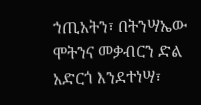ኀጢአትን፣ በትንሣኤው ሞትንና መቃብርን ድል አድርጎ እንደተነሣ፣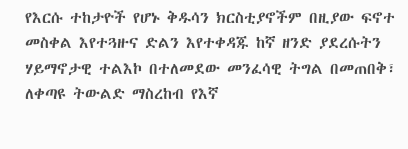የእርሱ ተከታዮች የሆኑ ቅዱሳን ክርስቲያኖችም በዚያው ፍኖተ መስቀል እየተጓዙና ድልን እየተቀዳጁ ከኛ ዘንድ ያደረሱትን ሃይማኖታዊ ተልእኮ በተለመደው መንፈሳዊ ትግል በመጠበቅ፣ ለቀጣዩ ትውልድ ማስረከብ የእኛ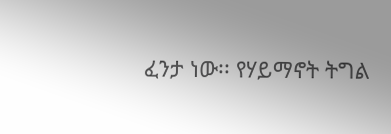ፈንታ ነው፡፡ የሃይማኖት ትግል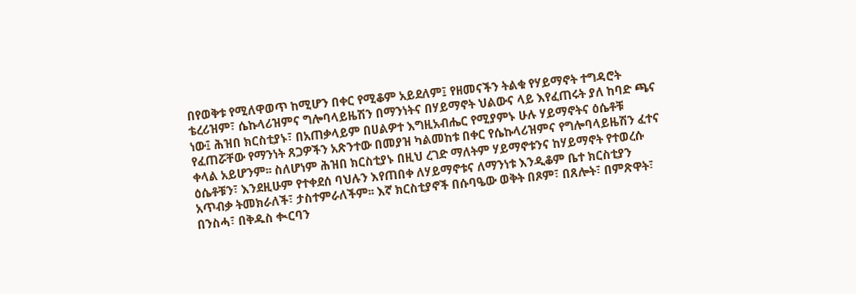በየወቅቱ የሚለዋወጥ ከሚሆን በቀር የሚቆም አይደለም፤ የዘመናችን ትልቁ የሃይማኖት ተግዳሮት ቴረሪዝም፣ ሴኩላሪዝምና ግሎባላይዜሽን በማንነትና በሃይማኖት ህልውና ላይ እየፈጠሩት ያለ ከባድ ጫና ነው፤ ሕዝበ ክርስቲያኑ፣ በአጠቃላይም በሀልዎተ እግዚአብሔር የሚያምኑ ሁሉ ሃይማኖትና ዕሴቶቹ የፈጠሯቸው የማንነት ጸጋዎችን አጽንተው በመያዝ ካልመከቱ በቀር የሴኩላሪዝምና የግሎባላይዜሽን ፈተና ቀላል አይሆንም፡፡ ስለሆነም ሕዝበ ክርስቲያኑ በዚህ ረገድ ማለትም ሃይማኖቱንና ከሃይማኖት የተወረሱ ዕሴቶቹን፣ እንደዚሁም የተቀደሰ ባህሉን እየጠበቀ ለሃይማኖቱና ለማንነቱ እንዲቆም ቤተ ክርስቲያን አጥብቃ ትመክራለች፣ ታስተምራለችም፡፡ እኛ ክርስቲያኖች በሱባዔው ወቅት በጾም፣ በጸሎት፣ በምጽዋት፣ በንስሓ፣ በቅዱስ ቊርባን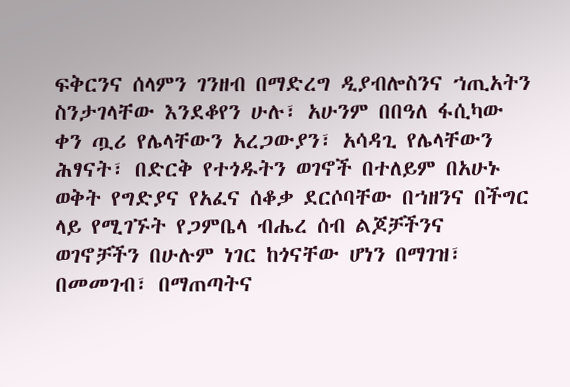ፍቅርንና ሰላምን ገንዘብ በማድረግ ዲያብሎስንና ኀጢአትን ስንታገላቸው እንደቆየን ሁሉ፣ አሁንም በበዓለ ፋሲካው ቀን ጧሪ የሌላቸውን አረጋውያን፣ አሳዳጊ የሌላቸውን ሕፃናት፣ በድርቅ የተጎዱትን ወገኖች በተለይም በአሁኑ ወቅት የግድያና የአፈና ሰቆቃ ደርሶባቸው በኀዘንና በችግር ላይ የሚገኙት የጋምቤላ ብሔረ ሰብ ልጆቻችንና ወገኖቻችን በሁሉም ነገር ከጎናቸው ሆነን በማገዝ፣ በመመገብ፣ በማጠጣትና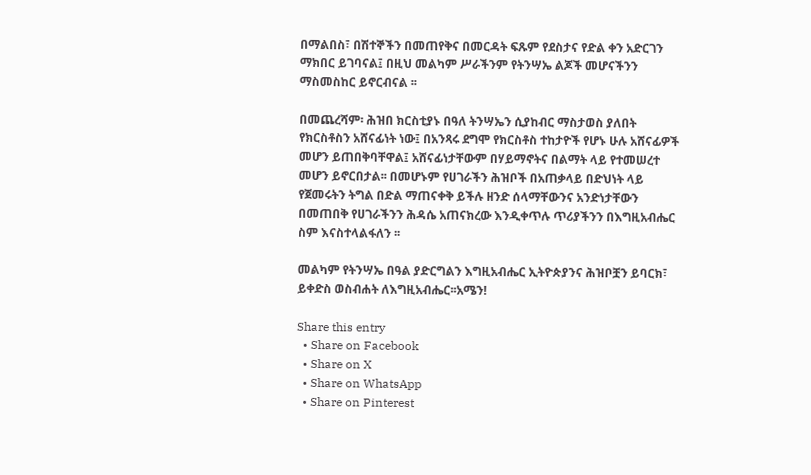በማልበስ፣ በሽተኞችን በመጠየቅና በመርዳት ፍጹም የደስታና የድል ቀን አድርገን ማክበር ይገባናል፤ በዚህ መልካም ሥራችንም የትንሣኤ ልጆች መሆናችንን ማስመስከር ይኖርብናል ፡፡

በመጨረሻም፡ ሕዝበ ክርስቲያኑ በዓለ ትንሣኤን ሲያከብር ማስታወስ ያለበት የክርስቶስን አሸናፊነት ነው፤ በአንጻሩ ደግሞ የክርስቶስ ተከታዮች የሆኑ ሁሉ አሸናፊዎች መሆን ይጠበቅባቸዋል፤ አሸናፊነታቸውም በሃይማኖትና በልማት ላይ የተመሠረተ መሆን ይኖርበታል፡፡ በመሆኑም የሀገራችን ሕዝቦች በአጠቃላይ በድህነት ላይ የጀመሩትን ትግል በድል ማጠናቀቅ ይችሉ ዘንድ ሰላማቸውንና አንድነታቸውን በመጠበቅ የሀገራችንን ሕዳሴ አጠናክረው እንዲቀጥሉ ጥሪያችንን በእግዚአብሔር ስም እናስተላልፋለን ፡፡

መልካም የትንሣኤ በዓል ያድርግልን እግዚአብሔር ኢትዮጵያንና ሕዝቦቿን ይባርክ፣ ይቀድስ ወስብሐት ለእግዚአብሔር፡፡አሜን!

Share this entry
  • Share on Facebook
  • Share on X
  • Share on WhatsApp
  • Share on Pinterest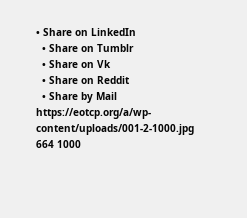• Share on LinkedIn
  • Share on Tumblr
  • Share on Vk
  • Share on Reddit
  • Share by Mail
https://eotcp.org/a/wp-content/uploads/001-2-1000.jpg 664 1000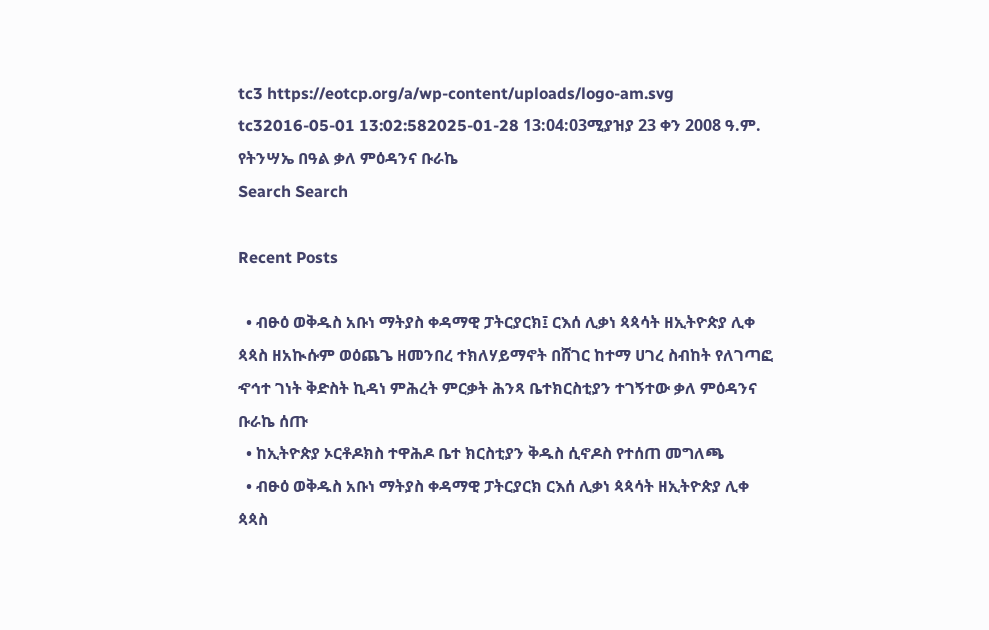tc3 https://eotcp.org/a/wp-content/uploads/logo-am.svg tc32016-05-01 13:02:582025-01-28 13:04:03ሚያዝያ 23 ቀን 2008 ዓ.ም. የትንሣኤ በዓል ቃለ ምዕዳንና ቡራኬ
Search Search

Recent Posts

  • ብፁዕ ወቅዱስ አቡነ ማትያስ ቀዳማዊ ፓትርያርክ፤ ርእሰ ሊቃነ ጳጳሳት ዘኢትዮጵያ ሊቀ ጳጳስ ዘአኲሱም ወዕጨጌ ዘመንበረ ተክለሃይማኖት በሸገር ከተማ ሀገረ ስብከት የለገጣፎ ኆኅተ ገነት ቅድስት ኪዳነ ምሕረት ምርቃት ሕንጻ ቤተክርስቲያን ተገኝተው ቃለ ምዕዳንና ቡራኬ ሰጡ
  • ከኢትዮጵያ ኦርቶዶክስ ተዋሕዶ ቤተ ክርስቲያን ቅዱስ ሲኖዶስ የተሰጠ መግለጫ
  • ብፁዕ ወቅዱስ አቡነ ማትያስ ቀዳማዊ ፓትርያርክ ርእሰ ሊቃነ ጳጳሳት ዘኢትዮጵያ ሊቀ ጳጳስ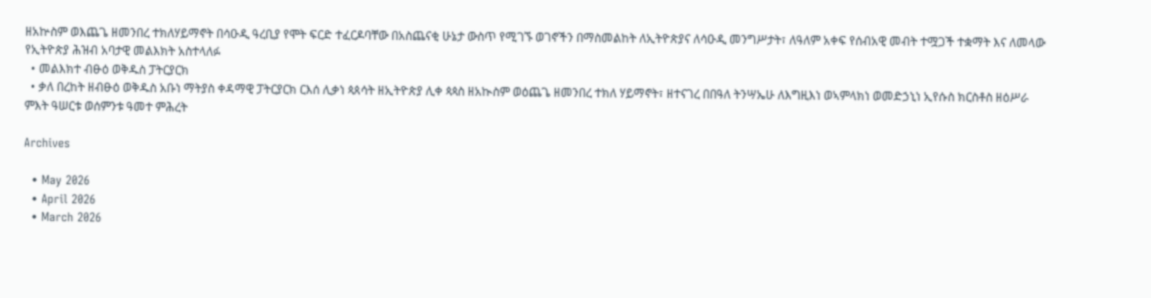ዘአኵስም ወእጨጌ ዘመንበረ ተክለሃይማኖት በሳዑዲ ዓረቢያ የሞት ፍርድ ተፈርዶባቸው በአስጨናቂ ሁኔታ ውስጥ የሚገኙ ወገኖችን በማስመልከት ለኢትዮጵያና ለሳዑዲ መንግሥታት፣ ለዓለም አቀፍ የሰብአዊ መብት ተሟጋች ተቋማት እና ለመላው የኢትዮጵያ ሕዝብ አባታዊ መልእክት አስተላለፉ
  • መልእክተ ብፁዕ ወቅዱስ ፓትርያርክ
  • ቃለ በረከት ዘብፁዕ ወቅዱስ አቡነ ማትያስ ቀዳማዊ ፓትርያርክ ርእሰ ሊቃነ ጳጰሳት ዘኢትዮጵያ ሊቀ ጳጳስ ዘአኲስም ወዕጨጌ ዘመንበረ ተክለ ሃይማኖት፣ ዘተናገረ በበዓለ ትንሣኤሁ ለእግዚእነ ወኣምላክነ ወመድኃኒነ ኢየሱስ ክርስቶስ ዘዕሥራ ምእት ዓሠርቱ ወሰምንቱ ዓመተ ምሕረት

Archives

  • May 2026
  • April 2026
  • March 2026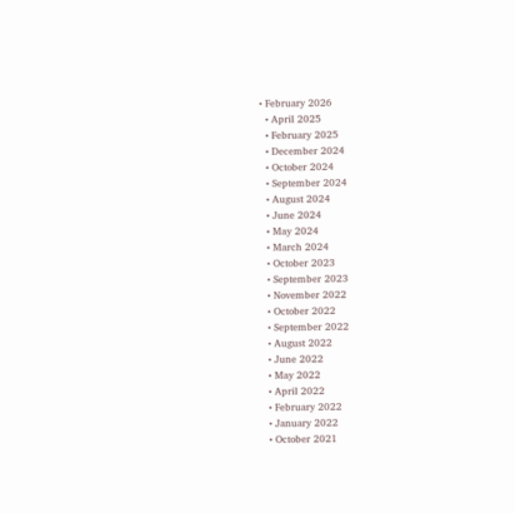• February 2026
  • April 2025
  • February 2025
  • December 2024
  • October 2024
  • September 2024
  • August 2024
  • June 2024
  • May 2024
  • March 2024
  • October 2023
  • September 2023
  • November 2022
  • October 2022
  • September 2022
  • August 2022
  • June 2022
  • May 2022
  • April 2022
  • February 2022
  • January 2022
  • October 2021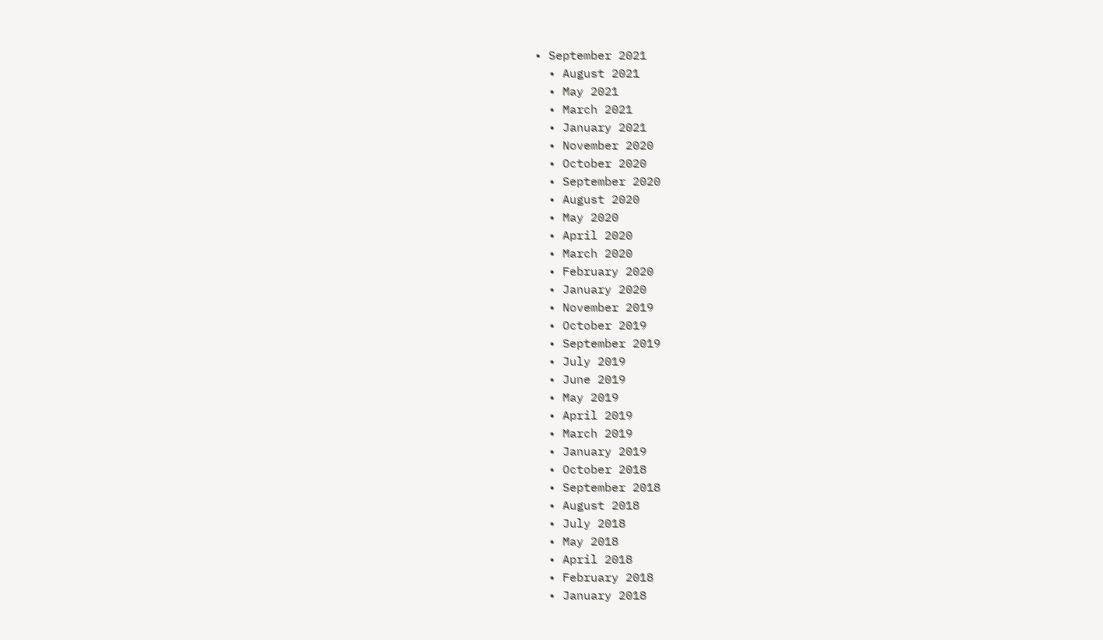• September 2021
  • August 2021
  • May 2021
  • March 2021
  • January 2021
  • November 2020
  • October 2020
  • September 2020
  • August 2020
  • May 2020
  • April 2020
  • March 2020
  • February 2020
  • January 2020
  • November 2019
  • October 2019
  • September 2019
  • July 2019
  • June 2019
  • May 2019
  • April 2019
  • March 2019
  • January 2019
  • October 2018
  • September 2018
  • August 2018
  • July 2018
  • May 2018
  • April 2018
  • February 2018
  • January 2018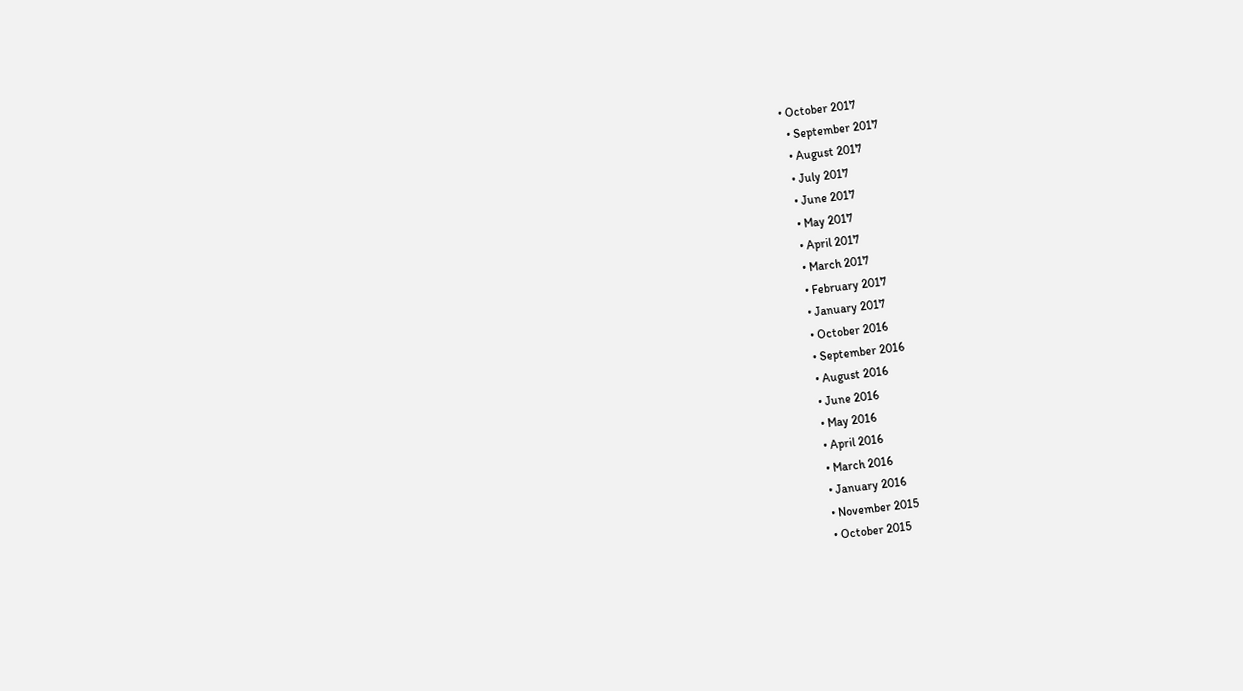• October 2017
  • September 2017
  • August 2017
  • July 2017
  • June 2017
  • May 2017
  • April 2017
  • March 2017
  • February 2017
  • January 2017
  • October 2016
  • September 2016
  • August 2016
  • June 2016
  • May 2016
  • April 2016
  • March 2016
  • January 2016
  • November 2015
  • October 2015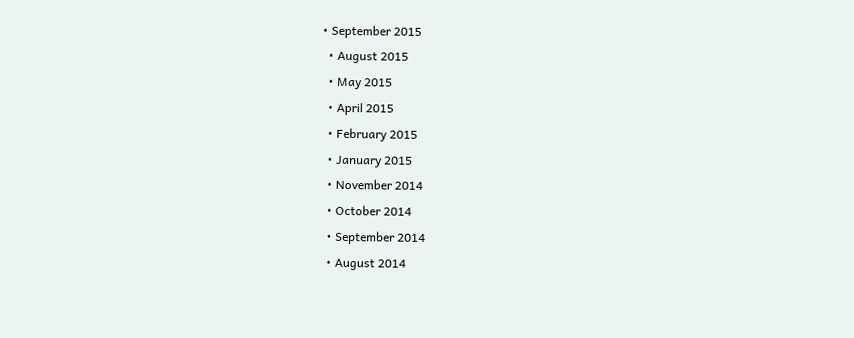• September 2015
  • August 2015
  • May 2015
  • April 2015
  • February 2015
  • January 2015
  • November 2014
  • October 2014
  • September 2014
  • August 2014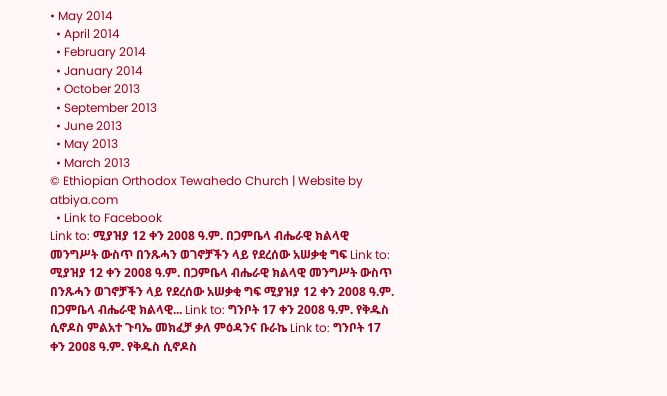• May 2014
  • April 2014
  • February 2014
  • January 2014
  • October 2013
  • September 2013
  • June 2013
  • May 2013
  • March 2013
© Ethiopian Orthodox Tewahedo Church | Website by atbiya.com
  • Link to Facebook
Link to: ሚያዝያ 12 ቀን 2008 ዓ.ም. በጋምቤላ ብሔራዊ ክልላዊ መንግሥት ውስጥ በንጹሓን ወገኖቻችን ላይ የደረሰው አሠቃቂ ግፍ Link to: ሚያዝያ 12 ቀን 2008 ዓ.ም. በጋምቤላ ብሔራዊ ክልላዊ መንግሥት ውስጥ በንጹሓን ወገኖቻችን ላይ የደረሰው አሠቃቂ ግፍ ሚያዝያ 12 ቀን 2008 ዓ.ም. በጋምቤላ ብሔራዊ ክልላዊ... Link to: ግንቦት 17 ቀን 2008 ዓ.ም. የቅዱስ ሲኖዶስ ምልአተ ጉባኤ መክፈቻ ቃለ ምዕዳንና ቡራኬ Link to: ግንቦት 17 ቀን 2008 ዓ.ም. የቅዱስ ሲኖዶስ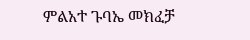ምልአተ ጉባኤ መክፈቻ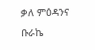ቃለ ምዕዳንና ቡራኬ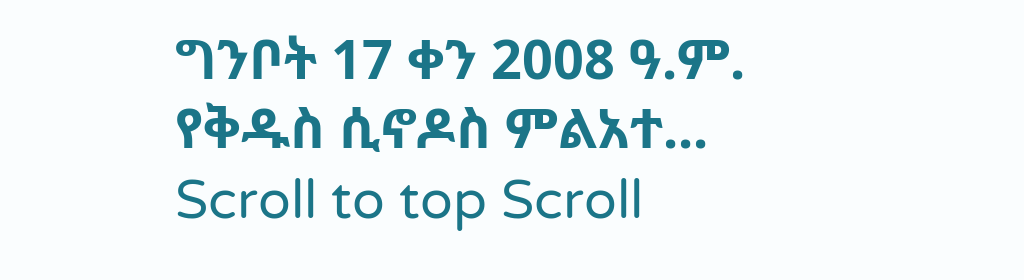ግንቦት 17 ቀን 2008 ዓ.ም. የቅዱስ ሲኖዶስ ምልአተ...
Scroll to top Scroll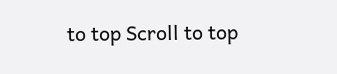to top Scroll to top